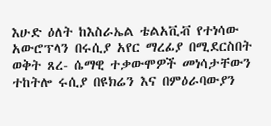እሁድ ዕለት ከእስራኤል ቴልአቪቭ የተነሳው አውሮፕላን በሩሲያ አየር ማረፊያ በሚደርስበት ወቅት ጸረ- ሴማዊ ተቃውሞዎች መነሳታቸውን ተከትሎ ሩሲያ በዩክሬን እና በምዕራባውያን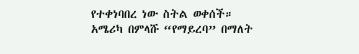የተቀነባበረ ነው ስትል ወቀሰች።
አሜሪካ በምላሹ “የማይረባ” በማለት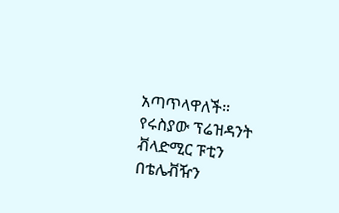አጣጥላዋለች።
የሩስያው ፕሬዝዳንት ቭላድሚር ፑቲን በቴሌቭዥን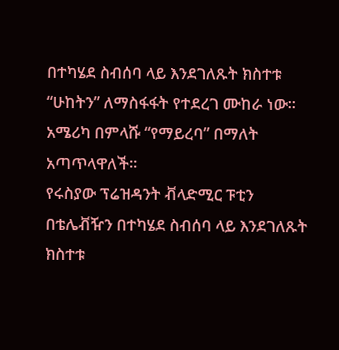በተካሄደ ስብሰባ ላይ እንደገለጹት ክስተቱ “ሁከትን” ለማስፋፋት የተደረገ ሙከራ ነው።
አሜሪካ በምላሹ “የማይረባ” በማለት አጣጥላዋለች።
የሩስያው ፕሬዝዳንት ቭላድሚር ፑቲን በቴሌቭዥን በተካሄደ ስብሰባ ላይ እንደገለጹት ክስተቱ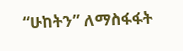“ሁከትን” ለማስፋፋት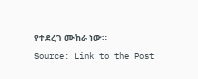የተደረገ ሙከራ ነው።
Source: Link to the Post